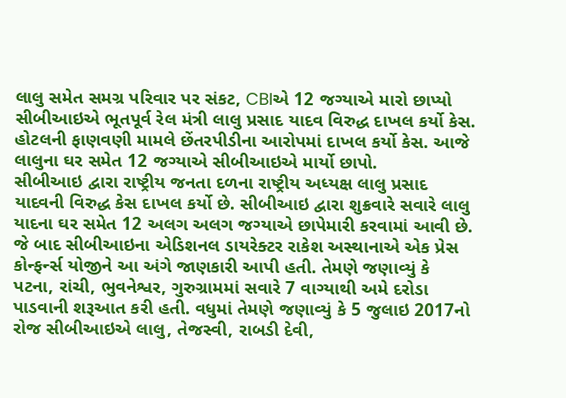લાલુ સમેત સમગ્ર પરિવાર પર સંકટ, CBIએ 12 જગ્યાએ મારો છાપ્યો
સીબીઆઇએ ભૂતપૂર્વ રેલ મંત્રી લાલુ પ્રસાદ યાદવ વિરુદ્ધ દાખલ કર્યો કેસ. હોટલની ફાણવણી મામલે છેંતરપીડીના આરોપમાં દાખલ કર્યો કેસ. આજે લાલુના ઘર સમેત 12 જગ્યાએ સીબીઆઇએ માર્યો છાપો.
સીબીઆઇ દ્વારા રાષ્ટ્રીય જનતા દળના રાષ્ટ્રીય અધ્યક્ષ લાલુ પ્રસાદ યાદવની વિરુદ્ધ કેસ દાખલ કર્યો છે. સીબીઆઇ દ્વારા શુક્રવારે સવારે લાલુ યાદના ઘર સમેત 12 અલગ અલગ જગ્યાએ છાપેમારી કરવામાં આવી છે. જે બાદ સીબીઆઇના એડિશનલ ડાયરેક્ટર રાકેશ અસ્થાનાએ એક પ્રેસ કોન્ફર્ન્સ યોજીને આ અંગે જાણકારી આપી હતી. તેમણે જણાવ્યું કે પટના, રાંચી, ભુવનેશ્વર, ગુરુગ્રામમાં સવારે 7 વાગ્યાથી અમે દરોડા પાડવાની શરૂઆત કરી હતી. વધુમાં તેમણે જણાવ્યું કે 5 જુલાઇ 2017નો રોજ સીબીઆઇએ લાલુ, તેજસ્વી, રાબડી દેવી,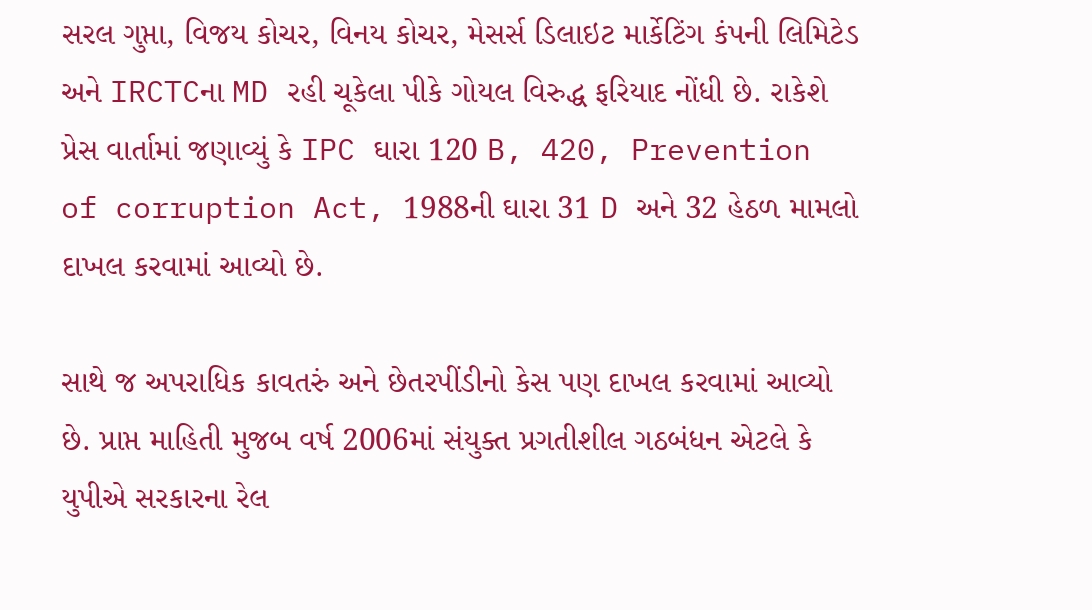સરલ ગુપ્તા, વિજય કોચર, વિનય કોચર, મેસર્સ ડિલાઇટ માર્કેટિંગ કંપની લિમિટેડ અને IRCTCના MD રહી ચૂકેલા પીકે ગોયલ વિરુદ્ધ ફરિયાદ નોંધી છે. રાકેશે પ્રેસ વાર્તામાં જણાવ્યું કે IPC ઘારા 120 B, 420, Prevention of corruption Act, 1988ની ઘારા 31 D અને 32 હેઠળ મામલો દાખલ કરવામાં આવ્યો છે.

સાથે જ અપરાધિક કાવતરું અને છેતરપીંડીનો કેસ પણ દાખલ કરવામાં આવ્યો છે. પ્રાપ્ત માહિતી મુજબ વર્ષ 2006માં સંયુક્ત પ્રગતીશીલ ગઠબંધન એટલે કે યુપીએ સરકારના રેલ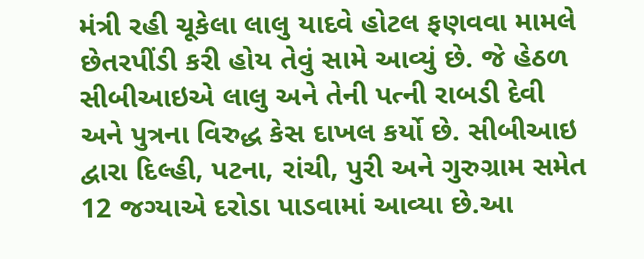મંત્રી રહી ચૂકેલા લાલુ યાદવે હોટલ ફણવવા મામલે છેતરપીંડી કરી હોય તેવું સામે આવ્યું છે. જે હેઠળ સીબીઆઇએ લાલુ અને તેની પત્ની રાબડી દેવી અને પુત્રના વિરુદ્ધ કેસ દાખલ કર્યો છે. સીબીઆઇ દ્વારા દિલ્હી, પટના, રાંચી, પુરી અને ગુરુગ્રામ સમેત 12 જગ્યાએ દરોડા પાડવામાં આવ્યા છે.આ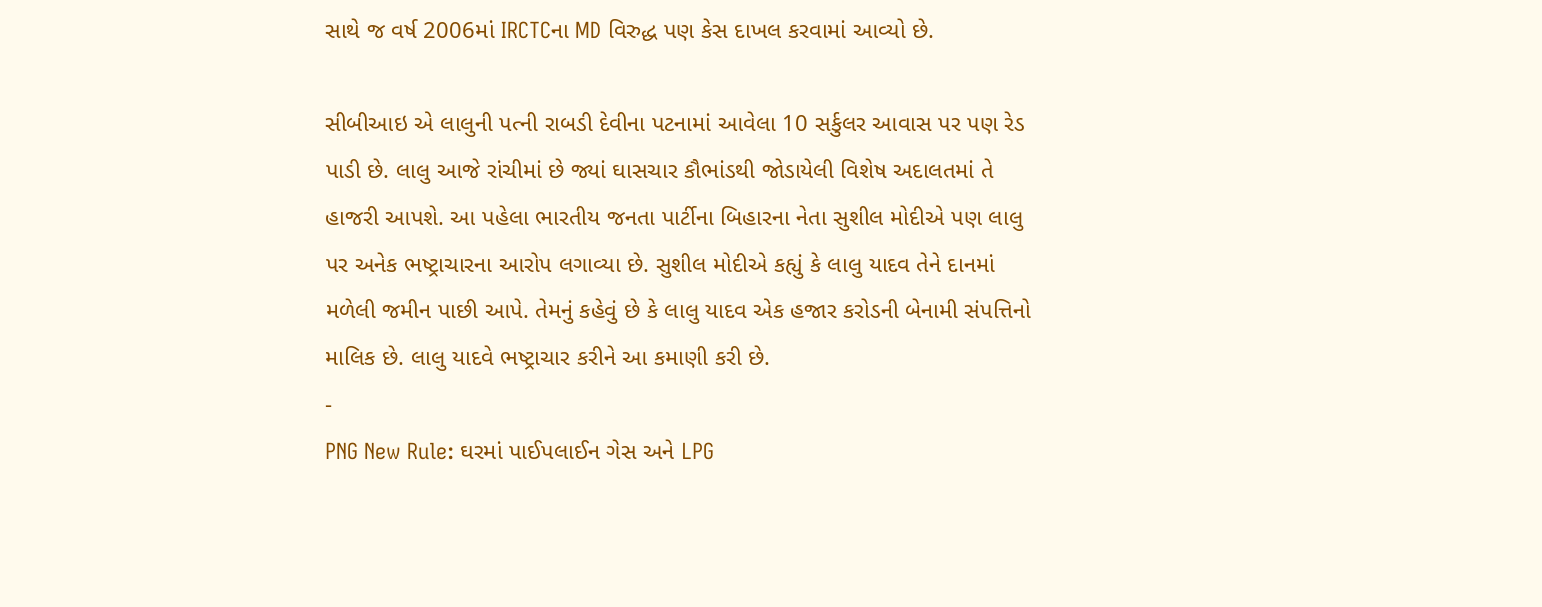સાથે જ વર્ષ 2006માં IRCTCના MD વિરુદ્ધ પણ કેસ દાખલ કરવામાં આવ્યો છે.

સીબીઆઇ એ લાલુની પત્ની રાબડી દેવીના પટનામાં આવેલા 10 સર્કુલર આવાસ પર પણ રેડ પાડી છે. લાલુ આજે રાંચીમાં છે જ્યાં ઘાસચાર કૌભાંડથી જોડાયેલી વિશેષ અદાલતમાં તે હાજરી આપશે. આ પહેલા ભારતીય જનતા પાર્ટીના બિહારના નેતા સુશીલ મોદીએ પણ લાલુ પર અનેક ભષ્ટ્રાચારના આરોપ લગાવ્યા છે. સુશીલ મોદીએ કહ્યું કે લાલુ યાદવ તેને દાનમાં મળેલી જમીન પાછી આપે. તેમનું કહેવું છે કે લાલુ યાદવ એક હજાર કરોડની બેનામી સંપત્તિનો માલિક છે. લાલુ યાદવે ભષ્ટ્રાચાર કરીને આ કમાણી કરી છે.
-
PNG New Rule: ઘરમાં પાઈપલાઈન ગેસ અને LPG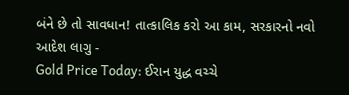બંને છે તો સાવધાન! તાત્કાલિક કરો આ કામ, સરકારનો નવો આદેશ લાગુ -
Gold Price Today: ઈરાન યુદ્ધ વચ્ચે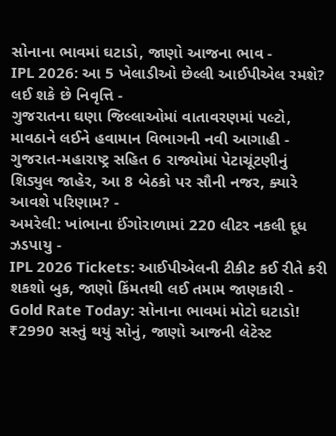સોનાના ભાવમાં ઘટાડો, જાણો આજના ભાવ -
IPL 2026: આ 5 ખેલાડીઓ છેલ્લી આઈપીએલ રમશે? લઈ શકે છે નિવૃત્તિ -
ગુજરાતના ઘણા જિલ્લાઓમાં વાતાવરણમાં પલ્ટો, માવઠાને લઈને હવામાન વિભાગની નવી આગાહી -
ગુજરાત-મહારાષ્ટ્ર સહિત 6 રાજ્યોમાં પેટાચૂંટણીનું શિડ્યુલ જાહેર, આ 8 બેઠકો પર સૌની નજર, ક્યારે આવશે પરિણામ? -
અમરેલી: ખાંભાના ઈંગોરાળામાં 220 લીટર નકલી દૂધ ઝડપાયુ -
IPL 2026 Tickets: આઈપીએલની ટીકીટ કઈ રીતે કરી શકશો બુક, જાણો કિંમતથી લઈ તમામ જાણકારી -
Gold Rate Today: સોનાના ભાવમાં મોટો ઘટાડો! ₹2990 સસ્તું થયું સોનું, જાણો આજની લેટેસ્ટ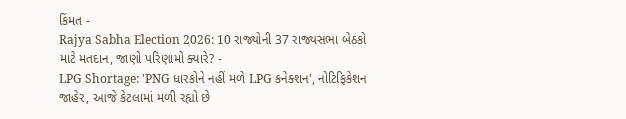કિંમત -
Rajya Sabha Election 2026: 10 રાજ્યોની 37 રાજ્યસભા બેઠકો માટે મતદાન, જાણો પરિણામો ક્યારે? -
LPG Shortage: 'PNG ધારકોને નહીં મળે LPG કનેક્શન', નોટિફિકેશન જાહેર, આજે કેટલામાં મળી રહ્યો છે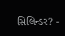સિલિન્ડર? -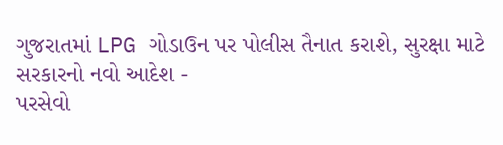ગુજરાતમાં LPG ગોડાઉન પર પોલીસ તૈનાત કરાશે, સુરક્ષા માટે સરકારનો નવો આદેશ -
પરસેવો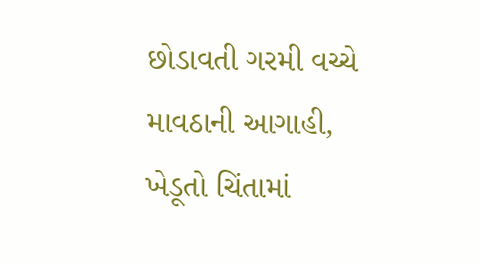છોડાવતી ગરમી વચ્ચે માવઠાની આગાહી, ખેડૂતો ચિંતામાં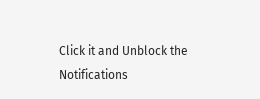Click it and Unblock the Notifications